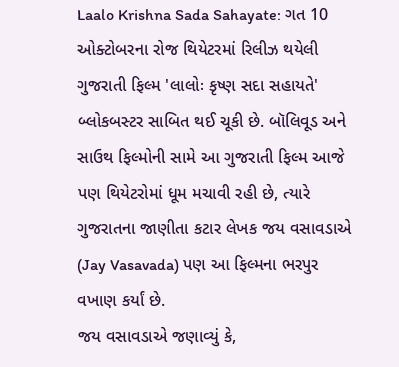Laalo Krishna Sada Sahayate: ગત 10 ઓક્ટોબરના રોજ થિયેટરમાં રિલીઝ થયેલી ગુજરાતી ફિલ્મ 'લાલોઃ કૃષ્ણ સદા સહાયતે' બ્લોકબસ્ટર સાબિત થઈ ચૂકી છે. બૉલિવૂડ અને સાઉથ ફિલ્મોની સામે આ ગુજરાતી ફિલ્મ આજે પણ થિયેટરોમાં ધૂમ મચાવી રહી છે, ત્યારે ગુજરાતના જાણીતા કટાર લેખક જય વસાવડાએ (Jay Vasavada) પણ આ ફિલ્મના ભરપુર વખાણ કર્યાં છે.
જય વસાવડાએ જણાવ્યું કે,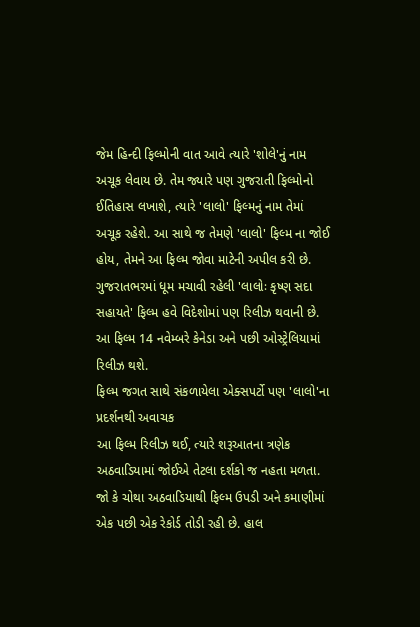જેમ હિન્દી ફિલ્મોની વાત આવે ત્યારે 'શોલે'નું નામ અચૂક લેવાય છે. તેમ જ્યારે પણ ગુજરાતી ફિલ્મોનો ઈતિહાસ લખાશે, ત્યારે 'લાલો' ફિલ્મનું નામ તેમાં અચૂક રહેશે. આ સાથે જ તેમણે 'લાલો' ફિલ્મ ના જોઈ હોય, તેમને આ ફિલ્મ જોવા માટેની અપીલ કરી છે.
ગુજરાતભરમાં ધૂમ મચાવી રહેલી 'લાલોઃ કૃષ્ણ સદા સહાયતે' ફિલ્મ હવે વિદેશોમાં પણ રિલીઝ થવાની છે. આ ફિલ્મ 14 નવેમ્બરે કેનેડા અને પછી ઓસ્ટ્રેલિયામાં રિલીઝ થશે.
ફિલ્મ જગત સાથે સંકળાયેલા એક્સપર્ટો પણ 'લાલો'ના પ્રદર્શનથી અવાચક
આ ફિલ્મ રિલીઝ થઈ, ત્યારે શરૂઆતના ત્રણેક અઠવાડિયામાં જોઈએ તેટલા દર્શકો જ નહતા મળતા. જો કે ચોથા અઠવાડિયાથી ફિલ્મ ઉપડી અને કમાણીમાં એક પછી એક રેકોર્ડ તોડી રહી છે. હાલ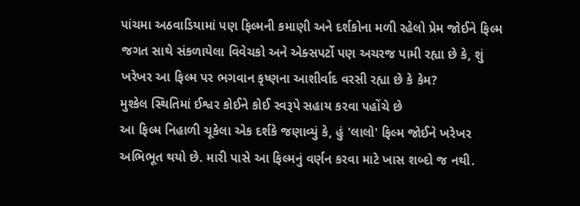પાંચમા અઠવાડિયામાં પણ ફિલ્મની કમાણી અને દર્શકોના મળી રહેલો પ્રેમ જોઈને ફિલ્મ જગત સાથે સંકળાયેલા વિવેચકો અને એક્સપર્ટો પણ અચરજ પામી રહ્યા છે કે, શું ખરેખર આ ફિલ્મ પર ભગવાન કૃષ્ણના આશીર્વાદ વરસી રહ્યા છે કે કેમ?
મુશ્કેલ સ્થિતિમાં ઈશ્વર કોઈને કોઈ સ્વરૂપે સહાય કરવા પહોંચે છે
આ ફિલ્મ નિહાળી ચૂકેલા એક દર્શકે જણાવ્યું કે, હું 'લાલો' ફિલ્મ જોઈને ખરેખર અભિભૂત થયો છે. મારી પાસે આ ફિલ્મનું વર્ણન કરવા માટે ખાસ શબ્દો જ નથી.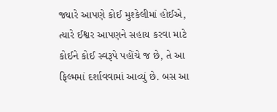જ્યારે આપણે કોઈ મુશ્કેલીમાં હોઈએ, ત્યારે ઈશ્વર આપણને સહાય કરવા માટે કોઈને કોઈ સ્વરૂપે પહોંચે જ છે, તે આ ફિલ્મમાં દર્શાવવામાં આવ્યું છે. બસ આ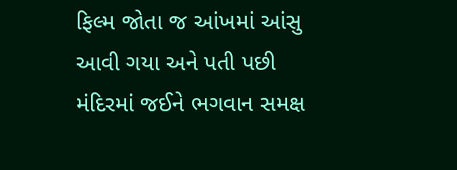ફિલ્મ જોતા જ આંખમાં આંસુ આવી ગયા અને પતી પછી મંદિરમાં જઈને ભગવાન સમક્ષ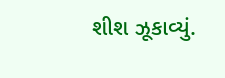શીશ ઝૂકાવ્યું.